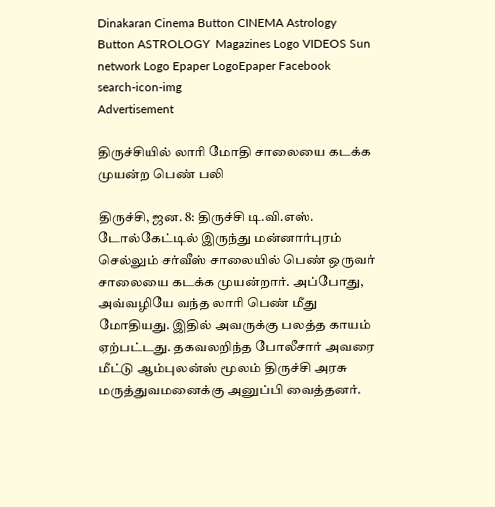Dinakaran Cinema Button CINEMA Astrology Button ASTROLOGY  Magazines Logo VIDEOS Sun network Logo Epaper LogoEpaper Facebook
search-icon-img
Advertisement

திருச்சியில் லாரி மோதி சாலையை கடக்க முயன்ற பெண் பலி

திருச்சி, ஜன. 8: திருச்சி டி.வி.எஸ். டோல்கேட்டில் இருந்து மன்னார்புரம் செல்லும் சர்வீஸ் சாலையில் பெண் ஒருவர் சாலையை கடக்க முயன்றார். அப்போது, அவ்வழியே வந்த லாரி பெண் மீது மோதியது. இதில் அவருக்கு பலத்த காயம் ஏற்பட்டது. தகவலறிந்த போலீசார் அவரை மீட்டு ஆம்புலன்ஸ் மூலம் திருச்சி அரசு மருத்துவமனைக்கு அனுப்பி வைத்தனர்.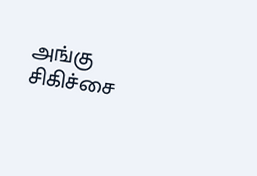அங்கு சிகிச்சை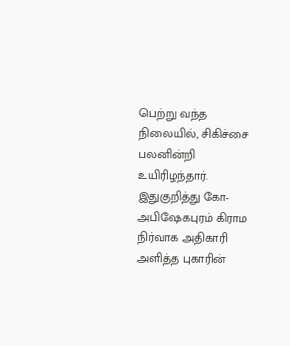பெற்று வந்த நிலையில், சிகிச்சை பலனின்றி உயிரிழந்தார். இதுகுறித்து கோ-அபிஷேகபுரம் கிராம நிர்வாக அதிகாரி அளித்த புகாரின்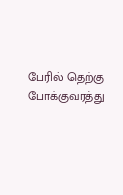பேரில் தெற்கு போக்குவரத்து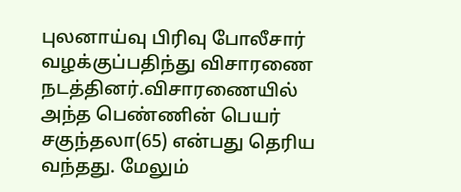புலனாய்வு பிரிவு போலீசார் வழக்குப்பதிந்து விசாரணை நடத்தினர்.விசாரணையில் அந்த பெண்ணின் பெயர் சகுந்தலா(65) என்பது தெரிய வந்தது. மேலும்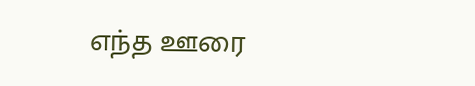எந்த ஊரை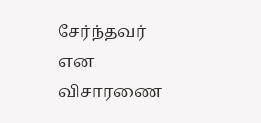சேர்ந்தவர் என விசாரணை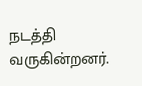நடத்தி வருகின்றனர்.